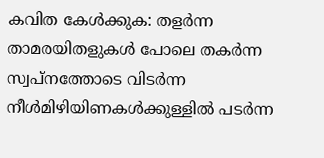കവിത കേൾക്കുക: തളര്‍ന്ന താമരയിതളുകള്‍ പോലെ തകര്‍ന്ന സ്വപ്നത്തോടെ വിടര്‍ന്ന നീള്‍മിഴിയിണകള്‍ക്കുള്ളില്‍ പടര്‍ന്ന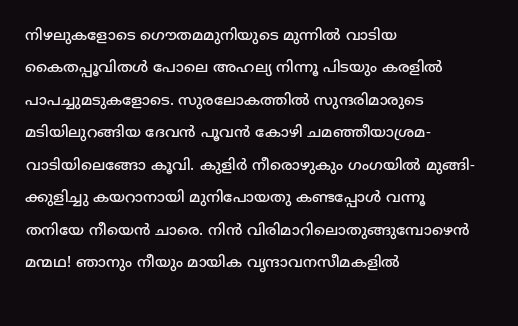നിഴലുകളോടെ ഗൌതമമുനിയുടെ മുന്നില്‍ വാടിയ കൈതപ്പൂവിതള്‍ പോലെ അഹല്യ നിന്നൂ പിടയും കരളില്‍ പാപച്ചുമടുകളോടെ. സുരലോകത്തില്‍ സുന്ദരിമാരുടെ മടിയിലുറങ്ങിയ ദേവന്‍ പൂവന്‍ കോഴി ചമഞ്ഞീയാശ്രമ- വാടിയിലെങ്ങോ കൂവി. കുളിര്‍ നീരൊഴുകും ഗംഗയില്‍ മുങ്ങി- ക്കുളിച്ചു കയറാനായി മുനിപോയതു കണ്ടപ്പോള്‍ വന്നൂ തനിയേ നീയെന്‍ ചാരെ. നിന്‍ വിരിമാറിലൊതുങ്ങുമ്പോഴെന്‍ മന്മഥ! ഞാനും നീയും മായിക വൃന്ദാവനസീമകളില്‍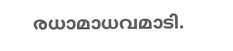രധാമാധവമാടി.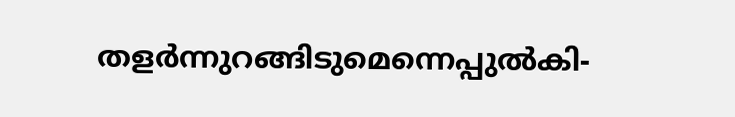തളര്‍ന്നുറങ്ങിടുമെന്നെപ്പുല്‍കി-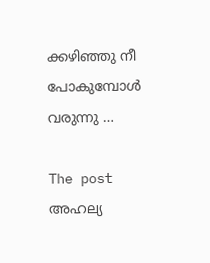ക്കഴിഞ്ഞു നീ പോകുമ്പോള്‍ വരുന്നു …

The post അഹല്യ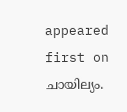appeared first on ചായില്യം.